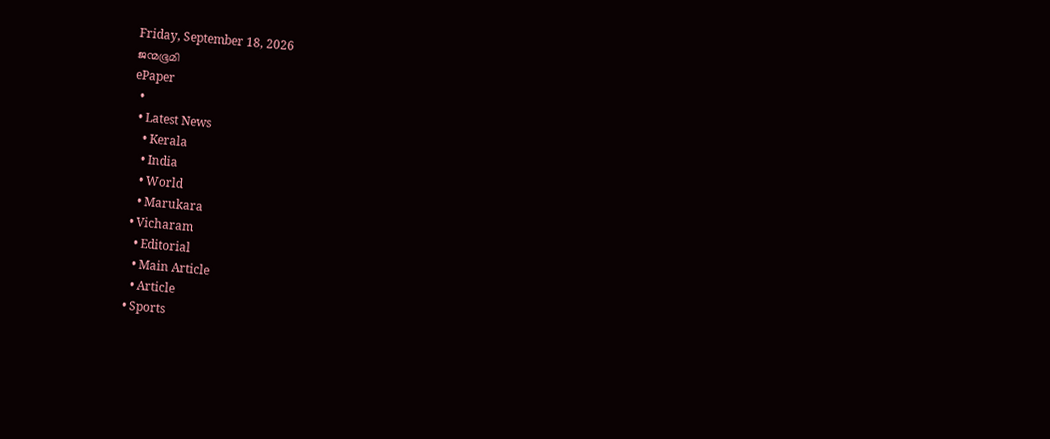Friday, September 18, 2026
ജന്മഭൂമി
ePaper
  •
  • Latest News
    • Kerala
    • India
    • World
    • Marukara
  • Vicharam
    • Editorial
    • Main Article
    • Article
  • Sports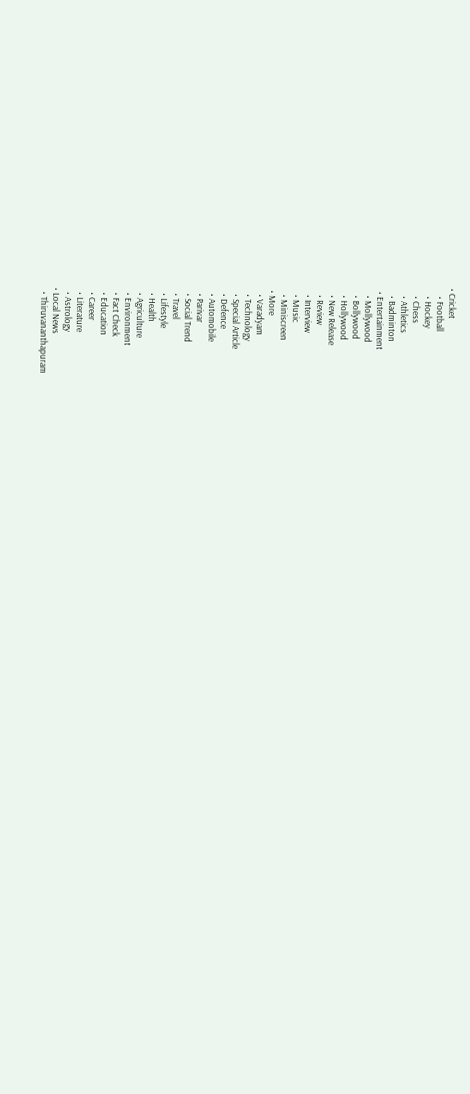• Cricket
    • Football
    • Hockey
    • Chess
    • Athletics
    • Badminton
  • Entertainment
    • Mollywood
    • Bollywood
    • Hollywood
    • New Release
    • Review
    • Interview
    • Music
    • Miniscreen
  • More
    • Varadyam
    • Technology
    • Special Article
    • Defence
    • Automobile
    • Parivar
    • Social Trend
    • Travel
    • Lifestyle
    • Health
    • Agriculture
    • Environment
    • Fact Check
    • Education
    • Career
    • Literature
    • Astrology
  • Local News
    • Thiruvananthapuram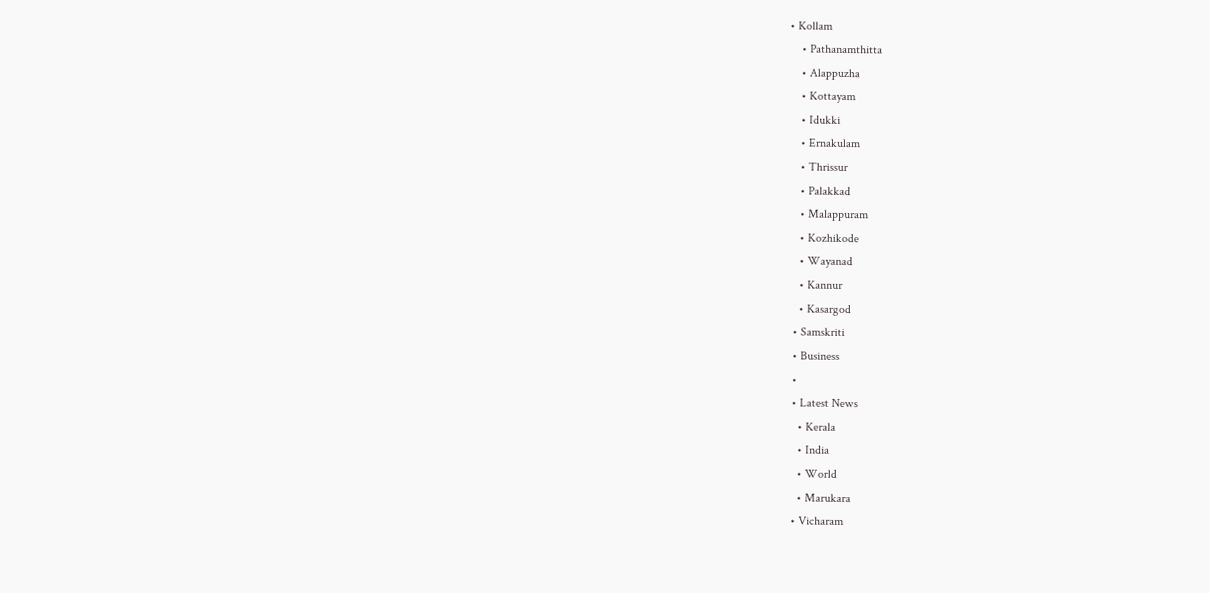• Kollam
    • Pathanamthitta
    • Alappuzha
    • Kottayam
    • Idukki
    • Ernakulam
    • Thrissur
    • Palakkad
    • Malappuram
    • Kozhikode
    • Wayanad
    • Kannur
    • Kasargod
  • Samskriti
  • Business
  •
  • Latest News
    • Kerala
    • India
    • World
    • Marukara
  • Vicharam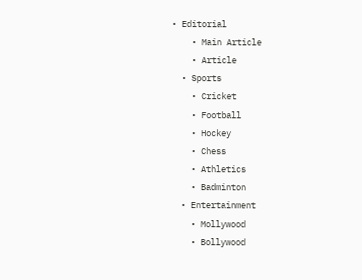• Editorial
    • Main Article
    • Article
  • Sports
    • Cricket
    • Football
    • Hockey
    • Chess
    • Athletics
    • Badminton
  • Entertainment
    • Mollywood
    • Bollywood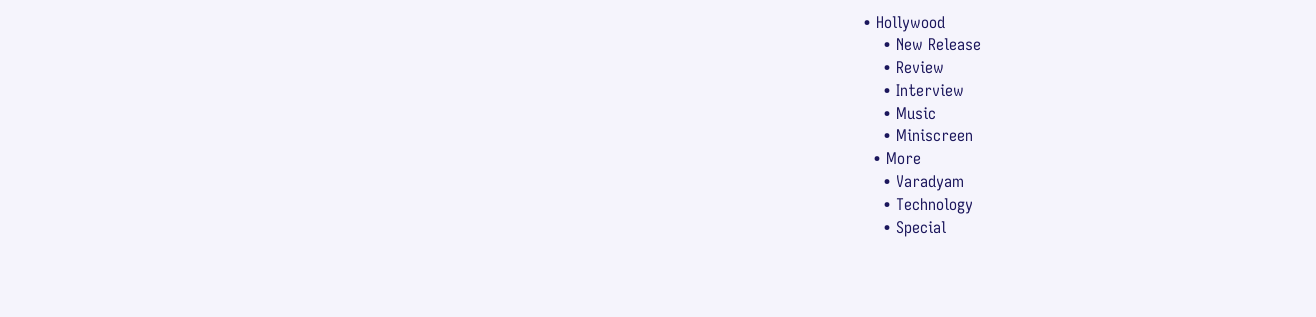• Hollywood
    • New Release
    • Review
    • Interview
    • Music
    • Miniscreen
  • More
    • Varadyam
    • Technology
    • Special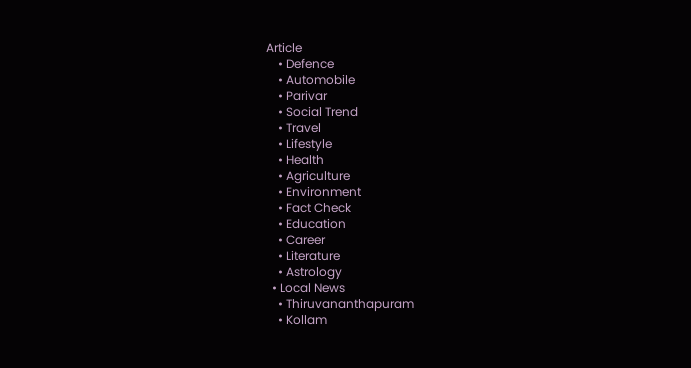Article
    • Defence
    • Automobile
    • Parivar
    • Social Trend
    • Travel
    • Lifestyle
    • Health
    • Agriculture
    • Environment
    • Fact Check
    • Education
    • Career
    • Literature
    • Astrology
  • Local News
    • Thiruvananthapuram
    • Kollam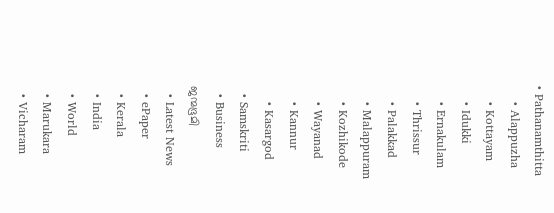• Pathanamthitta
    • Alappuzha
    • Kottayam
    • Idukki
    • Ernakulam
    • Thrissur
    • Palakkad
    • Malappuram
    • Kozhikode
    • Wayanad
    • Kannur
    • Kasargod
  • Samskriti
  • Business
ജന്മഭൂമി
  • Latest News
  • ePaper
  • Kerala
  • India
  • World
  • Marukara
  • Vicharam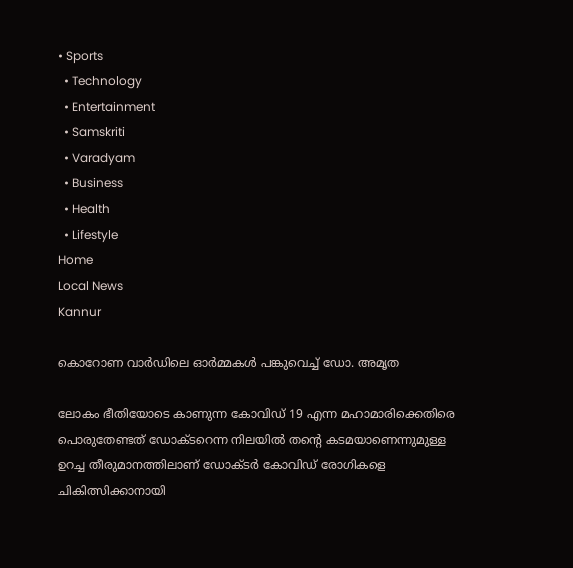• Sports
  • Technology
  • Entertainment
  • Samskriti
  • Varadyam
  • Business
  • Health
  • Lifestyle
Home
Local News
Kannur

കൊറോണ വാര്‍ഡിലെ ഓര്‍മ്മകള്‍ പങ്കുവെച്ച് ഡോ. അമൃത

ലോകം ഭീതിയോടെ കാണുന്ന കോവിഡ് 19 എന്ന മഹാമാരിക്കെതിരെ പൊരുതേണ്ടത് ഡോക്ടറെന്ന നിലയില്‍ തന്റെ കടമയാണെന്നുമുള്ള ഉറച്ച തീരുമാനത്തിലാണ് ഡോക്ടര്‍ കോവിഡ് രോഗികളെ ചികിത്സിക്കാനായി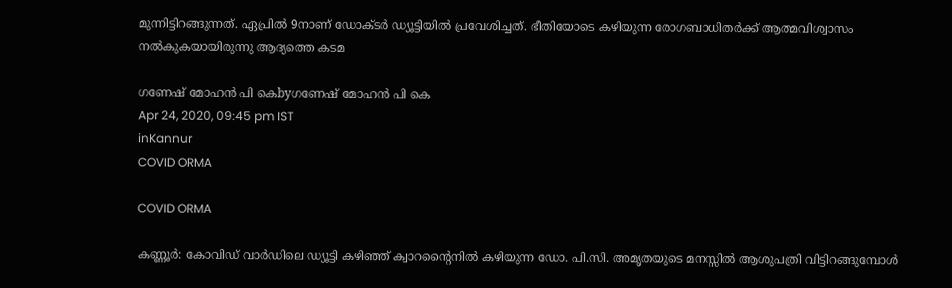മുന്നിട്ടിറങ്ങുന്നത്. ഏപ്രില്‍ 9നാണ് ഡോക്ടര്‍ ഡ്യൂട്ടിയില്‍ പ്രവേശിച്ചത്. ഭീതിയോടെ കഴിയുന്ന രോഗബാധിതര്‍ക്ക് ആത്മവിശ്വാസം നല്‍കുകയായിരുന്നു ആദ്യത്തെ കടമ

ഗണേഷ് മോഹന്‍ പി കെbyഗണേഷ് മോഹന്‍ പി കെ
Apr 24, 2020, 09:45 pm IST
inKannur
COVID ORMA

COVID ORMA

കണ്ണൂര്‍: കോവിഡ് വാര്‍ഡിലെ ഡ്യൂട്ടി കഴിഞ്ഞ് ക്വാറന്റൈനില്‍ കഴിയുന്ന ഡോ. പി.സി. അമൃതയുടെ മനസ്സില്‍ ആശുപത്രി വിട്ടിറങ്ങുമ്പോള്‍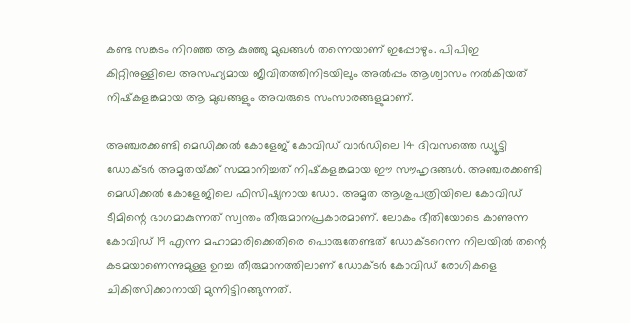കണ്ട സങ്കടം നിറഞ്ഞ ആ കുഞ്ഞു മുഖങ്ങള്‍ തന്നെയാണ് ഇപ്പോഴും. പിപിഇ കിറ്റിനുള്ളിലെ അസഹ്യമായ ജീവിതത്തിനിടയിലും അല്‍പ്പം ആശ്വാസം നല്‍കിയത് നിഷ്‌കളങ്കമായ ആ മുഖങ്ങളും അവരുടെ സംസാരങ്ങളുമാണ്.

അഞ്ചരക്കണ്ടി മെഡിക്കല്‍ കോളേജ് കോവിഡ് വാര്‍ഡിലെ 14 ദിവസത്തെ ഡ്യൂട്ടി ഡോക്ടര്‍ അമൃതയ്‌ക്ക് സമ്മാനിച്ചത് നിഷ്‌കളങ്കമായ ഈ സൗഹൃദങ്ങള്‍. അഞ്ചരക്കണ്ടി മെഡിക്കല്‍ കോളേജിലെ ഫിസിഷ്യനായ ഡോ. അമൃത ആശുപത്രിയിലെ കോവിഡ് ടീമിന്റെ ഭാഗമാകുന്നത് സ്വന്തം തീരുമാനപ്രകാരമാണ്. ലോകം ഭീതിയോടെ കാണുന്ന കോവിഡ് 19 എന്ന മഹാമാരിക്കെതിരെ പൊരുതേണ്ടത് ഡോക്ടറെന്ന നിലയില്‍ തന്റെ കടമയാണെന്നുമുള്ള ഉറച്ച തീരുമാനത്തിലാണ് ഡോക്ടര്‍ കോവിഡ് രോഗികളെ ചികിത്സിക്കാനായി മുന്നിട്ടിറങ്ങുന്നത്.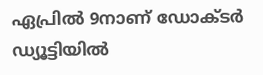ഏപ്രില്‍ 9നാണ് ഡോക്ടര്‍ ഡ്യൂട്ടിയില്‍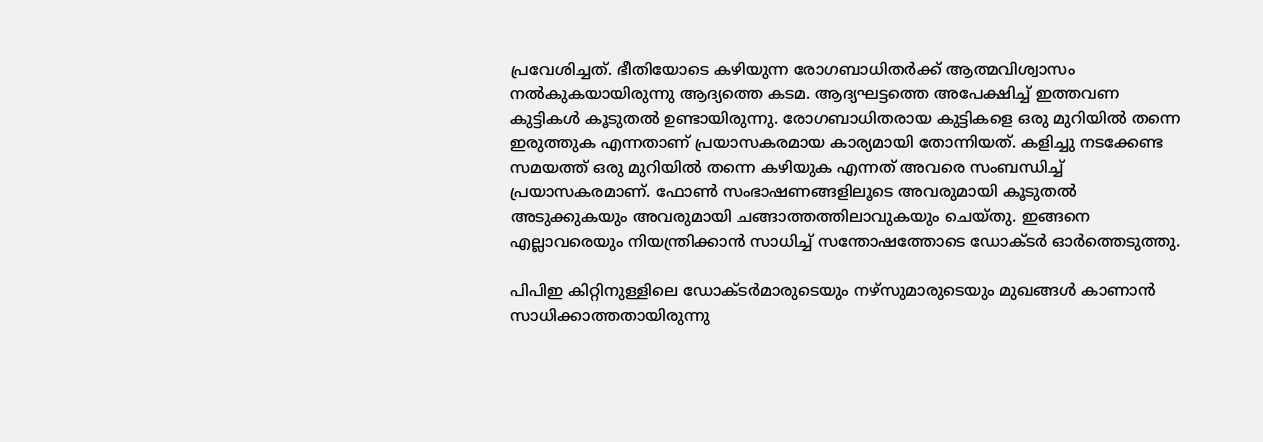പ്രവേശിച്ചത്. ഭീതിയോടെ കഴിയുന്ന രോഗബാധിതര്‍ക്ക് ആത്മവിശ്വാസം നല്‍കുകയായിരുന്നു ആദ്യത്തെ കടമ. ആദ്യഘട്ടത്തെ അപേക്ഷിച്ച് ഇത്തവണ കുട്ടികള്‍ കൂടുതല്‍ ഉണ്ടായിരുന്നു. രോഗബാധിതരായ കുട്ടികളെ ഒരു മുറിയില്‍ തന്നെ ഇരുത്തുക എന്നതാണ് പ്രയാസകരമായ കാര്യമായി തോന്നിയത്. കളിച്ചു നടക്കേണ്ട സമയത്ത് ഒരു മുറിയില്‍ തന്നെ കഴിയുക എന്നത് അവരെ സംബന്ധിച്ച് പ്രയാസകരമാണ്. ഫോണ്‍ സംഭാഷണങ്ങളിലൂടെ അവരുമായി കൂടുതല്‍ അടുക്കുകയും അവരുമായി ചങ്ങാത്തത്തിലാവുകയും ചെയ്തു. ഇങ്ങനെ എല്ലാവരെയും നിയന്ത്രിക്കാന്‍ സാധിച്ച് സന്തോഷത്തോടെ ഡോക്ടര്‍ ഓര്‍ത്തെടുത്തു.

പിപിഇ കിറ്റിനുള്ളിലെ ഡോക്ടര്‍മാരുടെയും നഴ്‌സുമാരുടെയും മുഖങ്ങള്‍ കാണാന്‍ സാധിക്കാത്തതായിരുന്നു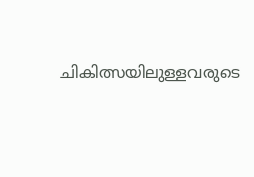ചികിത്സയിലുള്ളവരുടെ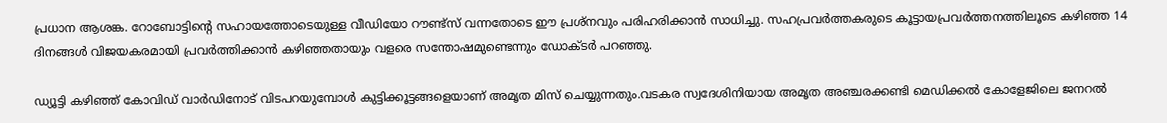പ്രധാന ആശങ്ക. റോബോട്ടിന്റെ സഹായത്തോടെയുള്ള വീഡിയോ റൗണ്ട്‌സ് വന്നതോടെ ഈ പ്രശ്‌നവും പരിഹരിക്കാന്‍ സാധിച്ചു. സഹപ്രവര്‍ത്തകരുടെ കൂട്ടായപ്രവര്‍ത്തനത്തിലൂടെ കഴിഞ്ഞ 14 ദിനങ്ങള്‍ വിജയകരമായി പ്രവര്‍ത്തിക്കാന്‍ കഴിഞ്ഞതായും വളരെ സന്തോഷമുണ്ടെന്നും ഡോക്ടര്‍ പറഞ്ഞു.

ഡ്യൂട്ടി കഴിഞ്ഞ് കോവിഡ് വാര്‍ഡിനോട് വിടപറയുമ്പോള്‍ കുട്ടിക്കൂട്ടങ്ങളെയാണ് അമൃത മിസ് ചെയ്യുന്നതും.വടകര സ്വദേശിനിയായ അമൃത അഞ്ചരക്കണ്ടി മെഡിക്കല്‍ കോളേജിലെ ജനറല്‍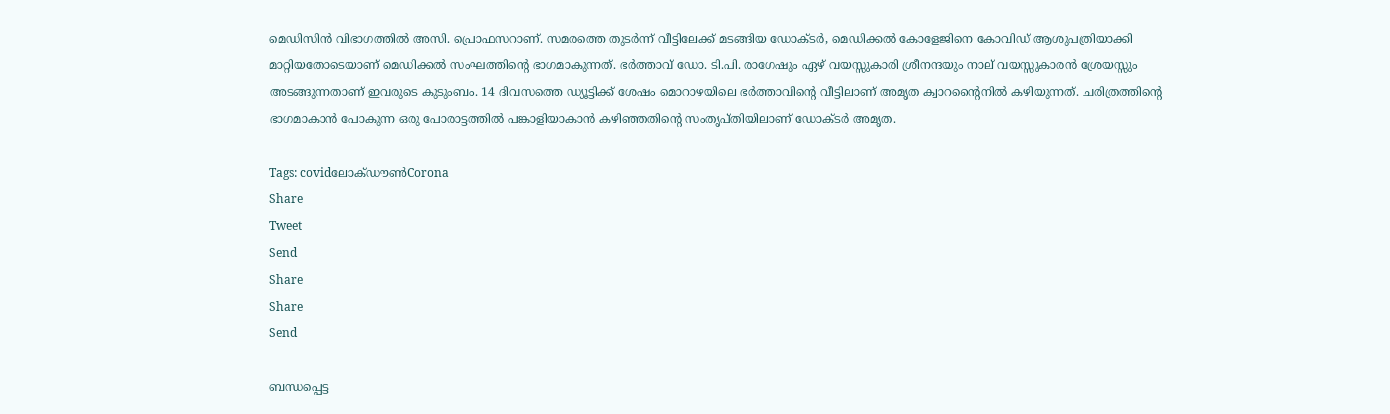മെഡിസിന്‍ വിഭാഗത്തില്‍ അസി. പ്രൊഫസറാണ്. സമരത്തെ തുടര്‍ന്ന് വീട്ടിലേക്ക് മടങ്ങിയ ഡോക്ടര്‍, മെഡിക്കല്‍ കോളേജിനെ കോവിഡ് ആശുപത്രിയാക്കി മാറ്റിയതോടെയാണ് മെഡിക്കല്‍ സംഘത്തിന്റെ ഭാഗമാകുന്നത്. ഭര്‍ത്താവ് ഡോ. ടി.പി. രാഗേഷും ഏഴ് വയസ്സുകാരി ശ്രീനന്ദയും നാല് വയസ്സുകാരന്‍ ശ്രേയസ്സും അടങ്ങുന്നതാണ് ഇവരുടെ കുടുംബം. 14 ദിവസത്തെ ഡ്യൂട്ടിക്ക് ശേഷം മൊറാഴയിലെ ഭര്‍ത്താവിന്റെ വീട്ടിലാണ് അമൃത ക്വാറന്റൈനില്‍ കഴിയുന്നത്. ചരിത്രത്തിന്റെ ഭാഗമാകാന്‍ പോകുന്ന ഒരു പോരാട്ടത്തില്‍ പങ്കാളിയാകാന്‍ കഴിഞ്ഞതിന്റെ സംതൃപ്തിയിലാണ് ഡോക്ടര്‍ അമൃത.

Tags: covidലോക്ഡൗണ്‍Corona
Share
Tweet
Send
Share
Share
Send

ബന്ധപ്പെട്ട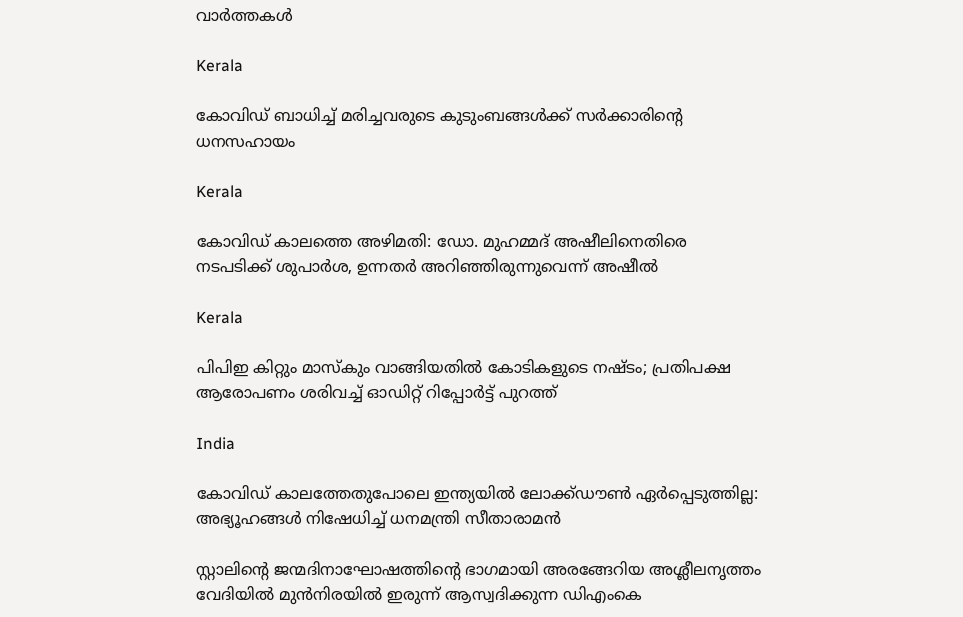വാര്‍ത്തകള്‍

Kerala

കോവിഡ് ബാധിച്ച് മരിച്ചവരുടെ കുടുംബങ്ങള്‍ക്ക് സര്‍ക്കാരിന്റെ ധനസഹായം

Kerala

കോവിഡ് കാലത്തെ അഴിമതി: ഡോ. മുഹമ്മദ് അഷീലിനെതിരെ നടപടിക്ക് ശുപാര്‍ശ, ഉന്നതര്‍ അറിഞ്ഞിരുന്നുവെന്ന് അഷീല്‍

Kerala

പിപിഇ കിറ്റും മാസ്കും വാങ്ങിയതിൽ കോടികളുടെ നഷ്ടം; പ്രതിപക്ഷ ആരോപണം ശരിവച്ച് ഓഡിറ്റ് റിപ്പോർട്ട് പുറത്ത്

India

കോവിഡ് കാലത്തേതുപോലെ ഇന്ത്യയിൽ ലോക്ക്ഡൗൺ ഏർപ്പെടുത്തില്ല: അഭ്യൂഹങ്ങൾ നിഷേധിച്ച് ധനമന്ത്രി സീതാരാമൻ

സ്റ്റാലിന്‍റെ ജന്മദിനാഘോഷത്തിന്‍റെ ഭാഗമായി അരങ്ങേറിയ അശ്ലീലനൃത്തം വേദിയില്‍ മുന്‍നിരയില്‍ ഇരുന്ന് ആസ്വദിക്കുന്ന ഡിഎംകെ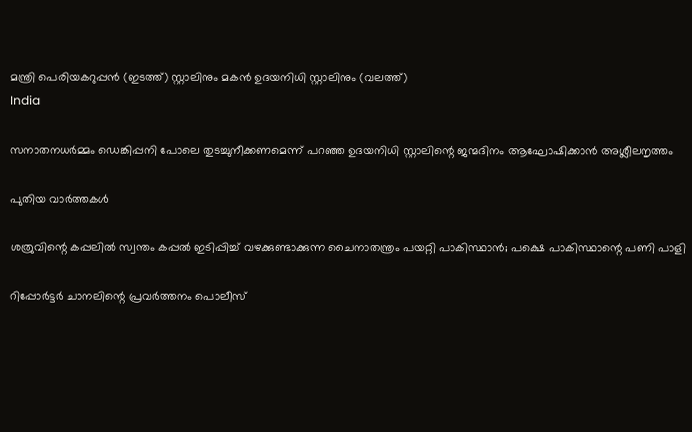മന്ത്രി പെരിയകറുപ്പന്‍ (ഇടത്ത്) സ്റ്റാലിനും മകന്‍ ഉദയനിധി സ്റ്റാലിനും (വലത്ത്)
India

സനാതനധര്‍മ്മം ഡെങ്കിപ്പനി പോലെ തുടച്ചുനീക്കണമെന്ന് പറഞ്ഞ ഉദയനിധി സ്റ്റാലിന്റെ ജന്മദിനം ആഘോഷിക്കാന്‍ അശ്ലീലനൃത്തം

പുതിയ വാര്‍ത്തകള്‍

ശത്രുവിന്റെ കപ്പലില്‍ സ്വന്തം കപ്പല്‍ ഇടിപ്പിച്ച് വഴക്കുണ്ടാക്കുന്ന ചൈനാതന്ത്രം പയറ്റി പാകിസ്ഥാന്‍; പക്ഷെ പാകിസ്ഥാന്റെ പണി പാളി

റിപ്പോര്‍ട്ടര്‍ ചാനലിന്റെ പ്രവര്‍ത്തനം പൊലീസ്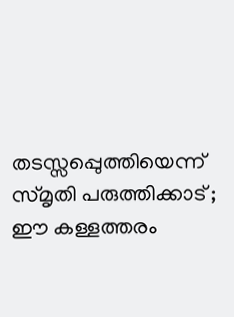തടസ്സപ്പെുത്തിയെന്ന് സ്മൃതി പരുത്തിക്കാട് ; ഈ കള്ളത്തരം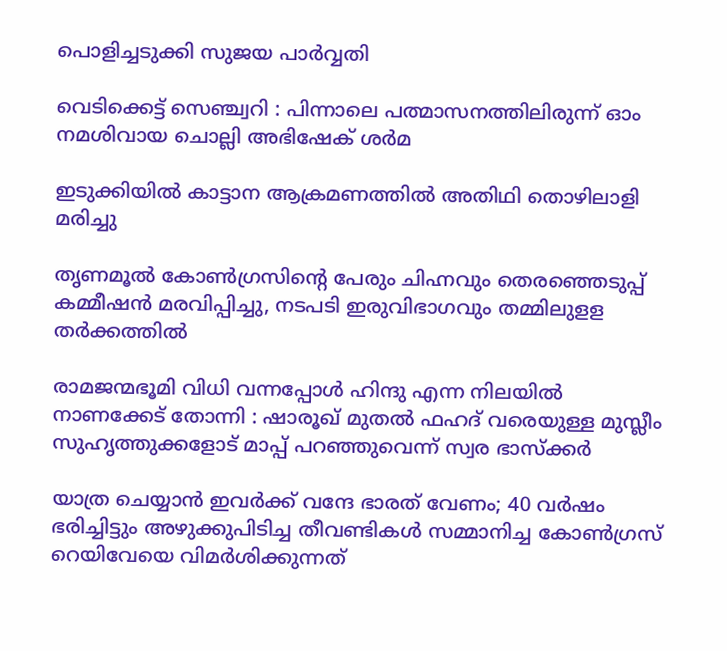പൊളിച്ചടുക്കി സുജയ പാര്‍വ്വതി

വെടിക്കെട്ട് സെഞ്ച്വറി : പിന്നാലെ പത്മാസനത്തിലിരുന്ന് ഓം നമശിവായ ചൊല്ലി അഭിഷേക് ശര്‍മ

ഇടുക്കിയില്‍ കാട്ടാന ആക്രമണത്തില്‍ അതിഥി തൊഴിലാളി മരിച്ചു

തൃണമൂല്‍ കോണ്‍ഗ്രസിന്റെ പേരും ചിഹ്നവും തെരഞ്ഞെടുപ്പ് കമ്മീഷന്‍ മരവിപ്പിച്ചു, നടപടി ഇരുവിഭാഗവും തമ്മിലുളള തര്‍ക്കത്തില്‍

രാമജന്മഭൂമി വിധി വന്നപ്പോൾ ഹിന്ദു എന്ന നിലയിൽ നാണക്കേട് തോന്നി : ഷാരൂഖ് മുതൽ ഫഹദ് വരെയുള്ള മുസ്ലീം സുഹൃത്തുക്കളോട് മാപ്പ് പറഞ്ഞുവെന്ന് സ്വര ഭാസ്ക്കർ

യാത്ര ചെയ്യാന്‍ ഇവര്‍ക്ക് വന്ദേ ഭാരത് വേണം; 40 വര്‍ഷം ഭരിച്ചിട്ടും അഴുക്കുപിടിച്ച തീവണ്ടികള്‍ സമ്മാനിച്ച കോണ്‍ഗ്രസ് റെയിവേയെ വിമര്‍ശിക്കുന്നത്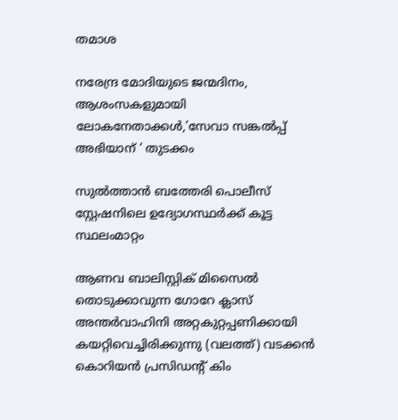തമാശ

നരേന്ദ്ര മോദിയുടെ ജന്മദിനം, ആശംസകളുമായി ലോകനേതാക്കള്‍,’സേവാ സങ്കല്‍പ്പ് അഭിയാന് ‘ തുടക്കം

സുല്‍ത്താന്‍ ബത്തേരി പൊലീസ് സ്റ്റേഷനിലെ ഉദ്യോഗസ്ഥര്‍ക്ക് കൂട്ട സ്ഥലംമാറ്റം

ആണവ ബാലിസ്റ്റിക് മിസൈല്‍ തൊടുക്കാവുന്ന ഗോറേ ക്ലാസ് അന്തര്‍വാഹിനി അറ്റകുറ്റപ്പണിക്കായി കയറ്റിവെച്ചിരിക്കുന്നു (വലത്ത്) വടക്കന്‍ കൊറിയന്‍ പ്രസിഡന്‍റ് കിം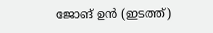ജോങ് ഉന്‍ (ഇടത്ത്)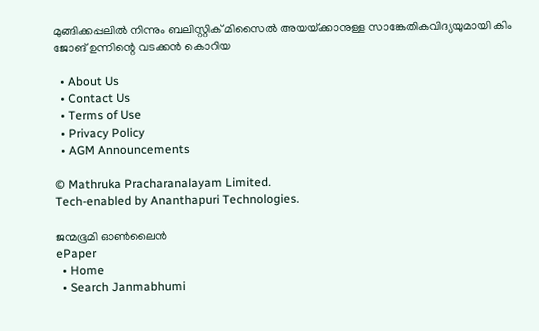മുങ്ങിക്കപ്പലില്‍ നിന്നും ബലിസ്റ്റിക് മിസൈല്‍ അയയ്‌ക്കാനുള്ള സാങ്കേതികവിദ്യയുമായി കിം ജോങ് ഉന്നിന്റെ വടക്കന്‍ കൊറിയ

  • About Us
  • Contact Us
  • Terms of Use
  • Privacy Policy
  • AGM Announcements

© Mathruka Pracharanalayam Limited.
Tech-enabled by Ananthapuri Technologies.

ജന്മഭൂമി ഓണ്‍ലൈന്‍
ePaper
  • Home
  • Search Janmabhumi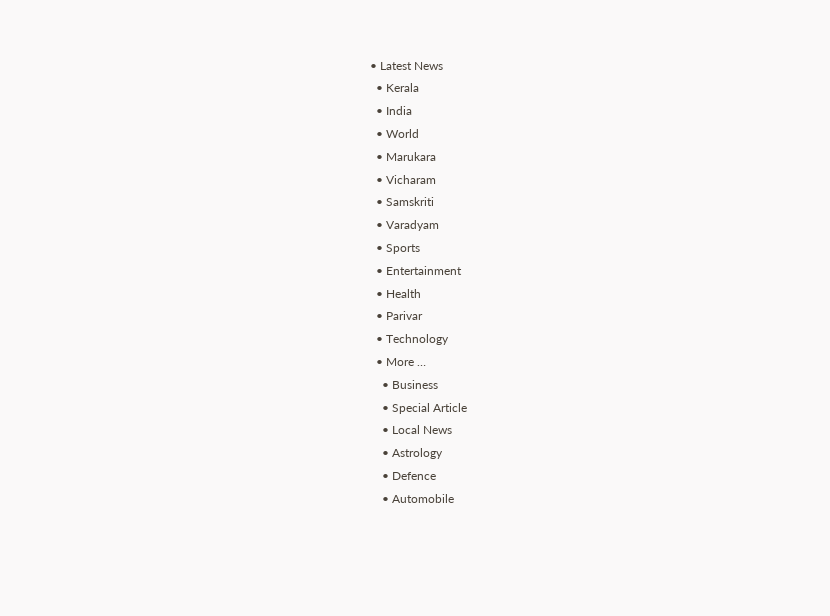• Latest News
  • Kerala
  • India
  • World
  • Marukara
  • Vicharam
  • Samskriti
  • Varadyam
  • Sports
  • Entertainment
  • Health
  • Parivar
  • Technology
  • More …
    • Business
    • Special Article
    • Local News
    • Astrology
    • Defence
    • Automobile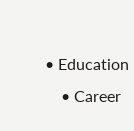• Education
    • Career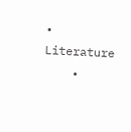• Literature
    •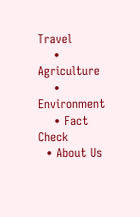Travel
    • Agriculture
    • Environment
    • Fact Check
  • About Us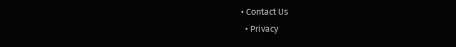• Contact Us
  • Privacy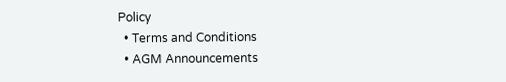Policy
  • Terms and Conditions
  • AGM Announcements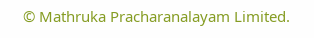© Mathruka Pracharanalayam Limited.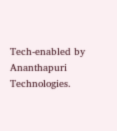Tech-enabled by Ananthapuri Technologies.